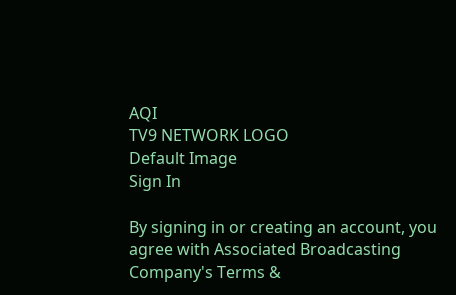AQI
TV9 NETWORK LOGO
Default Image
Sign In

By signing in or creating an account, you agree with Associated Broadcasting Company's Terms &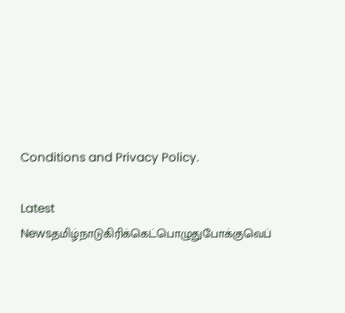Conditions and Privacy Policy.

Latest Newsதமிழ்நாடுகிரிக்கெட்பொழுதுபோக்குவெப்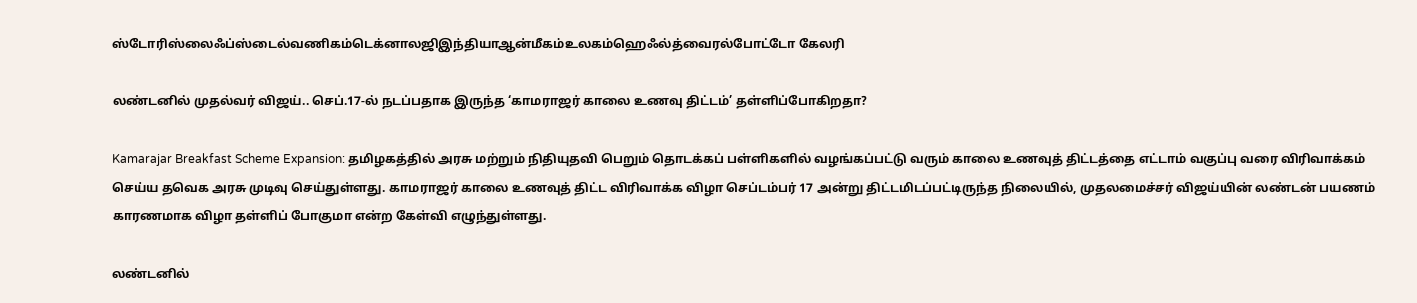ஸ்டோரிஸ்லைஃப்ஸ்டைல்வணிகம்டெக்னாலஜிஇந்தியாஆன்மீகம்உலகம்ஹெஃல்த்வைரல்போட்டோ கேலரி

லண்டனில் முதல்வர் விஜய்.. செப்.17-ல் நடப்பதாக இருந்த ‘காமராஜர் காலை உணவு திட்டம்’ தள்ளிப்போகிறதா?

Kamarajar Breakfast Scheme Expansion: தமிழகத்தில் அரசு மற்றும் நிதியுதவி பெறும் தொடக்கப் பள்ளிகளில் வழங்கப்பட்டு வரும் காலை உணவுத் திட்டத்தை எட்டாம் வகுப்பு வரை விரிவாக்கம் செய்ய தவெக அரசு முடிவு செய்துள்ளது. காமராஜர் காலை உணவுத் திட்ட விரிவாக்க விழா செப்டம்பர் 17 அன்று திட்டமிடப்பட்டிருந்த நிலையில், முதலமைச்சர் விஜய்யின் லண்டன் பயணம் காரணமாக விழா தள்ளிப் போகுமா என்ற கேள்வி எழுந்துள்ளது.

லண்டனில்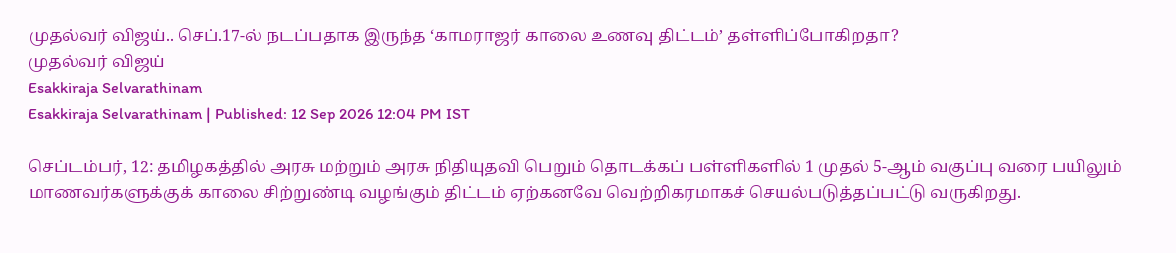முதல்வர் விஜய்.. செப்.17-ல் நடப்பதாக இருந்த ‘காமராஜர் காலை உணவு திட்டம்’ தள்ளிப்போகிறதா?
முதல்வர் விஜய்
Esakkiraja Selvarathinam
Esakkiraja Selvarathinam | Published: 12 Sep 2026 12:04 PM IST

செப்டம்பர், 12: தமிழகத்தில் அரசு மற்றும் அரசு நிதியுதவி பெறும் தொடக்கப் பள்ளிகளில் 1 முதல் 5-ஆம் வகுப்பு வரை பயிலும் மாணவர்களுக்குக் காலை சிற்றுண்டி வழங்கும் திட்டம் ஏற்கனவே வெற்றிகரமாகச் செயல்படுத்தப்பட்டு வருகிறது.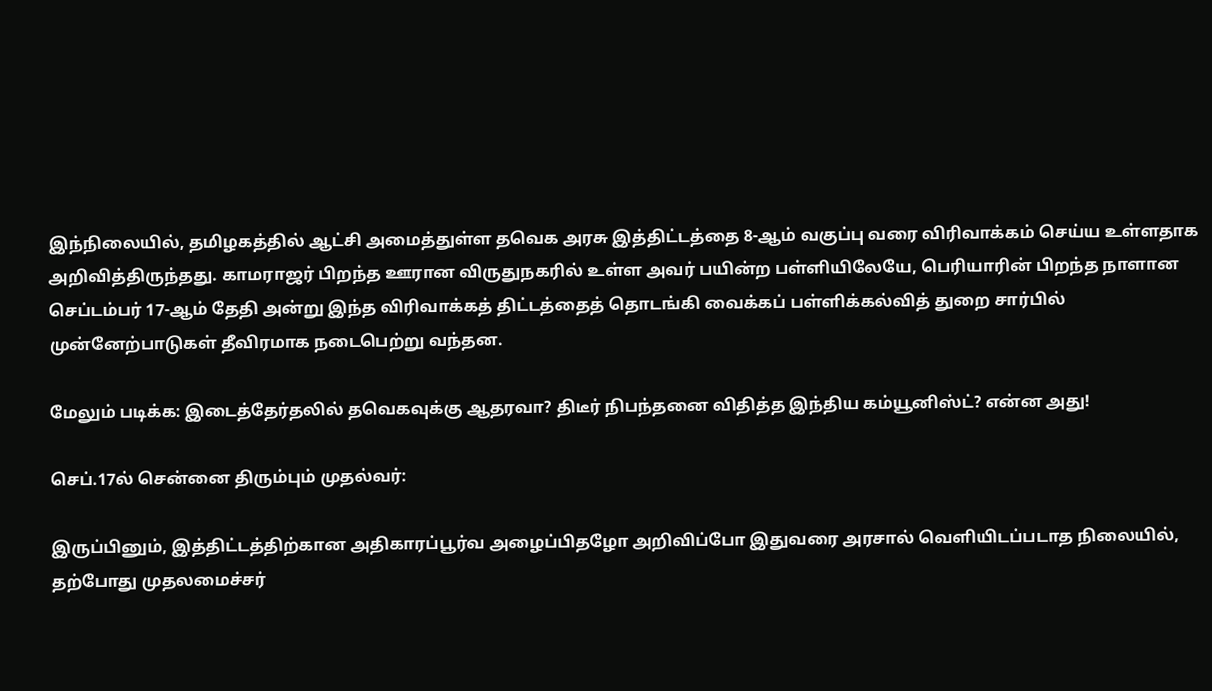இந்நிலையில், தமிழகத்தில் ஆட்சி அமைத்துள்ள தவெக அரசு இத்திட்டத்தை 8-ஆம் வகுப்பு வரை விரிவாக்கம் செய்ய உள்ளதாக அறிவித்திருந்தது. காமராஜர் பிறந்த ஊரான விருதுநகரில் உள்ள அவர் பயின்ற பள்ளியிலேயே, பெரியாரின் பிறந்த நாளான செப்டம்பர் 17-ஆம் தேதி அன்று இந்த விரிவாக்கத் திட்டத்தைத் தொடங்கி வைக்கப் பள்ளிக்கல்வித் துறை சார்பில் முன்னேற்பாடுகள் தீவிரமாக நடைபெற்று வந்தன.

மேலும் படிக்க: இடைத்தேர்தலில் தவெகவுக்கு ஆதரவா? திடீர் நிபந்தனை விதித்த இந்திய கம்யூனிஸ்ட்? என்ன அது!

செப்.17ல் சென்னை திரும்பும் முதல்வர்:

இருப்பினும், இத்திட்டத்திற்கான அதிகாரப்பூர்வ அழைப்பிதழோ அறிவிப்போ இதுவரை அரசால் வெளியிடப்படாத நிலையில், தற்போது முதலமைச்சர்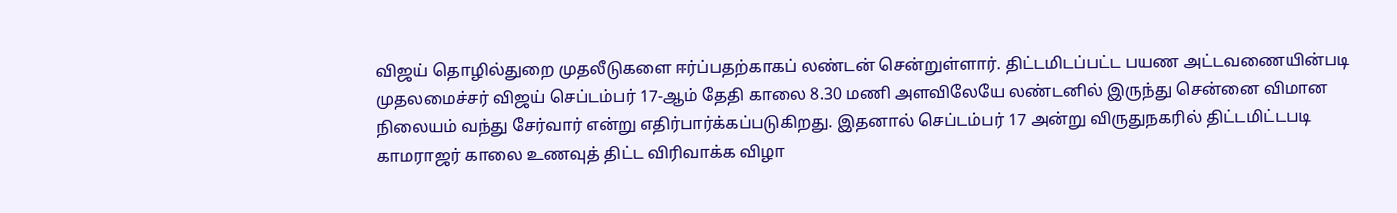விஜய் தொழில்துறை முதலீடுகளை ஈர்ப்பதற்காகப் லண்டன் சென்றுள்ளார். திட்டமிடப்பட்ட பயண அட்டவணையின்படி முதலமைச்சர் விஜய் செப்டம்பர் 17-ஆம் தேதி காலை 8.30 மணி அளவிலேயே லண்டனில் இருந்து சென்னை விமான நிலையம் வந்து சேர்வார் என்று எதிர்பார்க்கப்படுகிறது. இதனால் செப்டம்பர் 17 அன்று விருதுநகரில் திட்டமிட்டபடி காமராஜர் காலை உணவுத் திட்ட விரிவாக்க விழா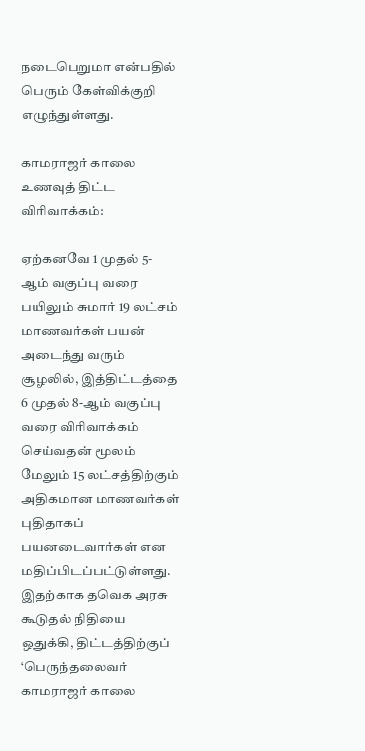நடைபெறுமா என்பதில் பெரும் கேள்விக்குறி எழுந்துள்ளது.

காமராஜர் காலை உணவுத் திட்ட விரிவாக்கம்:

ஏற்கனவே 1 முதல் 5-ஆம் வகுப்பு வரை பயிலும் சுமார் 19 லட்சம் மாணவர்கள் பயன் அடைந்து வரும் சூழலில், இத்திட்டத்தை 6 முதல் 8-ஆம் வகுப்பு வரை விரிவாக்கம் செய்வதன் மூலம் மேலும் 15 லட்சத்திற்கும் அதிகமான மாணவர்கள் புதிதாகப் பயனடைவார்கள் என மதிப்பிடப்பட்டுள்ளது. இதற்காக தவெக அரசு கூடுதல் நிதியை ஒதுக்கி, திட்டத்திற்குப் ‘பெருந்தலைவர் காமராஜர் காலை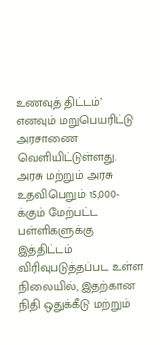உணவுத் திட்டம்’ எனவும் மறுபெயரிட்டு அரசாணை வெளியிட்டுள்ளது. அரசு மற்றும் அரசு உதவிபெறும் 15,000-க்கும் மேற்பட்ட பள்ளிகளுக்கு இத்திட்டம் விரிவுபடுத்தப்பட உள்ள நிலையில், இதற்கான நிதி ஒதுக்கீடு மற்றும்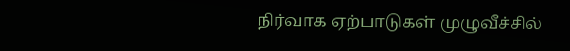நிர்வாக ஏற்பாடுகள் முழுவீச்சில்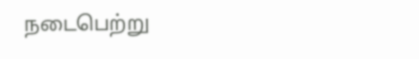நடைபெற்று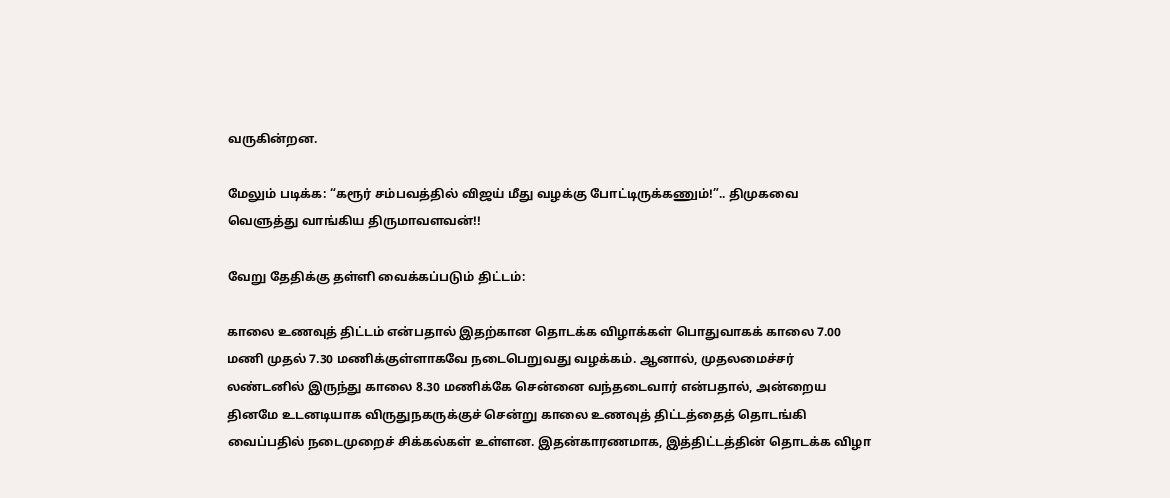வருகின்றன.

மேலும் படிக்க: “கரூர் சம்பவத்தில் விஜய் மீது வழக்கு போட்டிருக்கணும்!”.. திமுகவை வெளுத்து வாங்கிய திருமாவளவன்!!

வேறு தேதிக்கு தள்ளி வைக்கப்படும் திட்டம்:

காலை உணவுத் திட்டம் என்பதால் இதற்கான தொடக்க விழாக்கள் பொதுவாகக் காலை 7.00 மணி முதல் 7.30 மணிக்குள்ளாகவே நடைபெறுவது வழக்கம். ஆனால், முதலமைச்சர் லண்டனில் இருந்து காலை 8.30 மணிக்கே சென்னை வந்தடைவார் என்பதால், அன்றைய தினமே உடனடியாக விருதுநகருக்குச் சென்று காலை உணவுத் திட்டத்தைத் தொடங்கி வைப்பதில் நடைமுறைச் சிக்கல்கள் உள்ளன. இதன்காரணமாக, இத்திட்டத்தின் தொடக்க விழா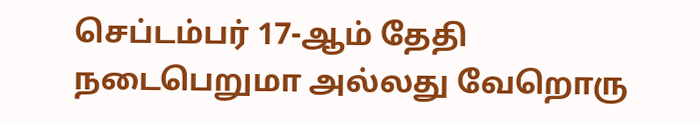செப்டம்பர் 17-ஆம் தேதி நடைபெறுமா அல்லது வேறொரு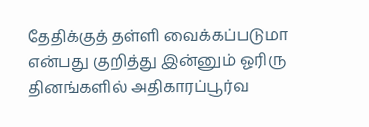தேதிக்குத் தள்ளி வைக்கப்படுமா என்பது குறித்து இன்னும் ஓரிரு தினங்களில் அதிகாரப்பூர்வ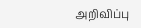அறிவிப்பு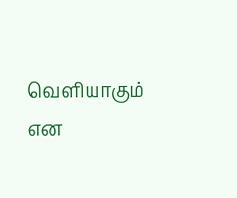வெளியாகும் என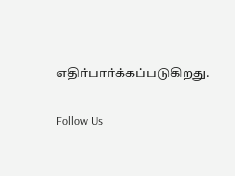எதிர்பார்க்கப்படுகிறது.

Follow Us